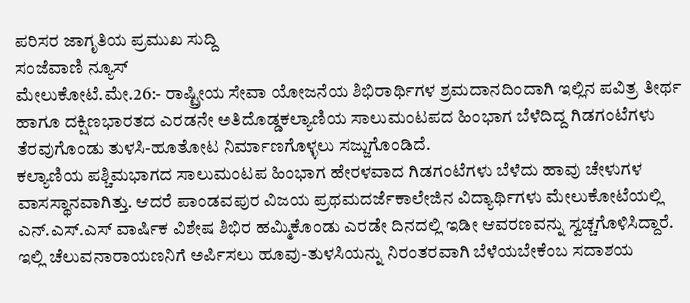ಪರಿಸರ ಜಾಗೃತಿಯ ಪ್ರಮುಖ ಸುದ್ದಿ
ಸಂಜೆವಾಣಿ ನ್ಯೂಸ್
ಮೇಲುಕೋಟೆ.ಮೇ.26:- ರಾಷ್ಟ್ರೀಯ ಸೇವಾ ಯೋಜನೆಯ ಶಿಭಿರಾರ್ಥಿಗಳ ಶ್ರಮದಾನದಿಂದಾಗಿ ಇಲ್ಲಿನ ಪವಿತ್ರ ತೀರ್ಥ ಹಾಗೂ ದಕ್ಷಿಣಭಾರತದ ಎರಡನೇ ಅತಿದೊಡ್ಡಕಲ್ಯಾಣಿಯ ಸಾಲುಮಂಟಪದ ಹಿಂಭಾಗ ಬೆಳೆದಿದ್ದ ಗಿಡಗಂಟೆಗಳು ತೆರವುಗೊಂಡು ತುಳಸಿ-ಹೂತೋಟ ನಿರ್ಮಾಣಗೊಳ್ಳಲು ಸಜ್ಜುಗೊಂಡಿದೆ.
ಕಲ್ಯಾಣಿಯ ಪಶ್ಚಿಮಭಾಗದ ಸಾಲುಮಂಟಪ ಹಿಂಭಾಗ ಹೇರಳವಾದ ಗಿಡಗಂಟೆಗಳು ಬೆಳೆದು ಹಾವು ಚೇಳುಗಳ ವಾಸಸ್ಥಾನವಾಗಿತ್ತು. ಆದರೆ ಪಾಂಡವಪುರ ವಿಜಯ ಪ್ರಥಮದರ್ಜೆಕಾಲೇಜಿನ ವಿದ್ಯಾರ್ಥಿಗಳು ಮೇಲುಕೋಟೆಯಲ್ಲಿ ಎನ್.ಎಸ್.ಎಸ್ ವಾರ್ಷಿಕ ವಿಶೇಷ ಶಿಭಿರ ಹಮ್ಮಿಕೊಂಡು ಎರಡೇ ದಿನದಲ್ಲಿ ಇಡೀ ಆವರಣವನ್ನು ಸ್ವಚ್ಚಗೊಳಿಸಿದ್ದಾರೆ. ಇಲ್ಲಿ ಚೆಲುವನಾರಾಯಣನಿಗೆ ಅರ್ಪಿಸಲು ಹೂವು-ತುಳಸಿಯನ್ನು ನಿರಂತರವಾಗಿ ಬೆಳೆಯಬೇಕೆಂಬ ಸದಾಶಯ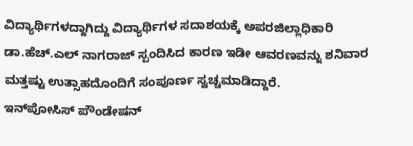ವಿದ್ಯಾರ್ಥಿಗಳದ್ದಾಗಿದ್ದು ವಿದ್ಯಾರ್ಥಿಗಳ ಸದಾಶಯಕ್ಕೆ ಅಪರಜಿಲ್ಲಾಧಿಕಾರಿ ಡಾ.ಹೆಚ್.ಎಲ್ ನಾಗರಾಜ್ ಸ್ಪಂದಿಸಿದ ಕಾರಣ ಇಡೀ ಆವರಣವನ್ನು ಶನಿವಾರ ಮತ್ತಷ್ಟು ಉತ್ಸಾಹದೊಂದಿಗೆ ಸಂಪೂರ್ಣ ಸ್ವಚ್ಚಮಾಡಿದ್ದಾರೆ.
ಇನ್‍ಪೋಸಿಸ್ ಪೌಂಡೇಷನ್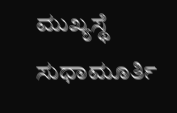ಮುಖ್ಯಸ್ಥೆ ಸುಧಾಮೂರ್ತಿ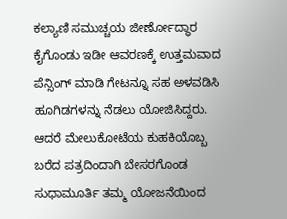ಕಲ್ಯಾಣಿ ಸಮುಚ್ಚಯ ಜೀರ್ಣೋದ್ಧಾರ ಕೈಗೊಂಡು ಇಡೀ ಆವರಣಕ್ಕೆ ಉತ್ತಮವಾದ ಪೆನ್ಸಿಂಗ್ ಮಾಡಿ ಗೇಟನ್ನೂ ಸಹ ಅಳವಡಿಸಿ ಹೂಗಿಡಗಳನ್ನು ನೆಡಲು ಯೋಜಿಸಿದ್ದರು. ಆದರೆ ಮೇಲುಕೋಟೆಯ ಕುಹಕಿಯೊಬ್ಬ ಬರೆದ ಪತ್ರದಿಂದಾಗಿ ಬೇಸರಗೊಂಡ ಸುಧಾಮೂರ್ತಿ ತಮ್ಮ ಯೋಜನೆಯಿಂದ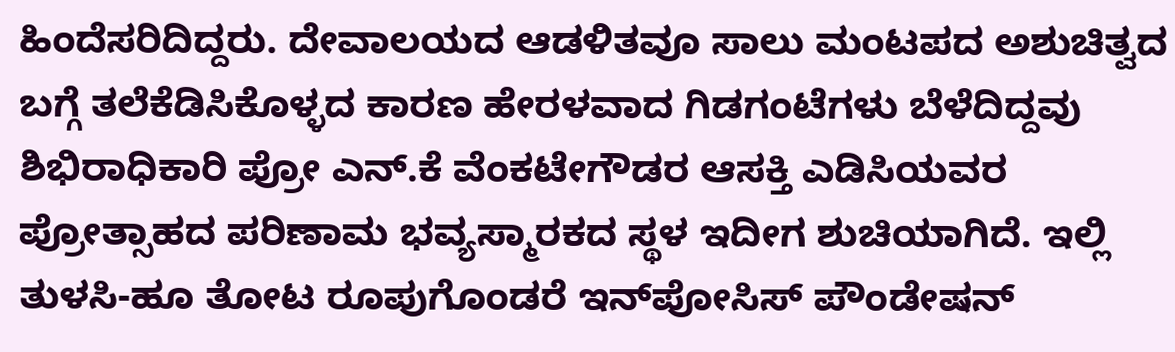ಹಿಂದೆಸರಿದಿದ್ದರು. ದೇವಾಲಯದ ಆಡಳಿತವೂ ಸಾಲು ಮಂಟಪದ ಅಶುಚಿತ್ವದ ಬಗ್ಗೆ ತಲೆಕೆಡಿಸಿಕೊಳ್ಳದ ಕಾರಣ ಹೇರಳವಾದ ಗಿಡಗಂಟೆಗಳು ಬೆಳೆದಿದ್ದವು ಶಿಭಿರಾಧಿಕಾರಿ ಪ್ರೋ ಎನ್.ಕೆ ವೆಂಕಟೇಗೌಡರ ಆಸಕ್ತಿ ಎಡಿಸಿಯವರ ಪ್ರೋತ್ಸಾಹದ ಪರಿಣಾಮ ಭವ್ಯಸ್ಮಾರಕದ ಸ್ಥಳ ಇದೀಗ ಶುಚಿಯಾಗಿದೆ. ಇಲ್ಲಿ ತುಳಸಿ-ಹೂ ತೋಟ ರೂಪುಗೊಂಡರೆ ಇನ್‍ಪೋಸಿಸ್ ಪೌಂಡೇಷನ್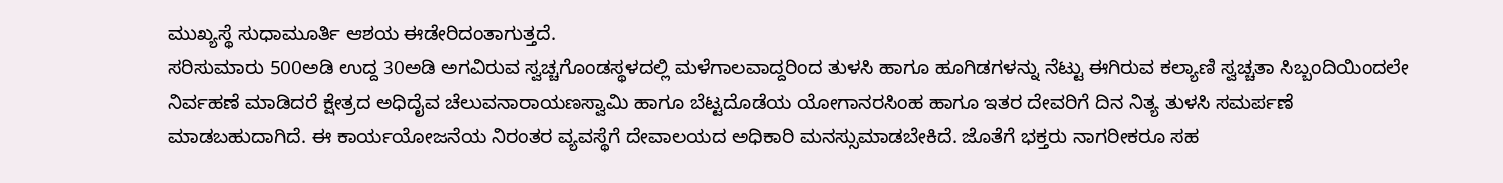ಮುಖ್ಯಸ್ಥೆ ಸುಧಾಮೂರ್ತಿ ಆಶಯ ಈಡೇರಿದಂತಾಗುತ್ತದೆ.
ಸರಿಸುಮಾರು 500ಅಡಿ ಉದ್ದ 30ಅಡಿ ಅಗವಿರುವ ಸ್ವಚ್ಚಗೊಂಡಸ್ಥಳದಲ್ಲಿ ಮಳೆಗಾಲವಾದ್ದರಿಂದ ತುಳಸಿ ಹಾಗೂ ಹೂಗಿಡಗಳನ್ನು ನೆಟ್ಟು ಈಗಿರುವ ಕಲ್ಯಾಣಿ ಸ್ವಚ್ಚತಾ ಸಿಬ್ಬಂದಿಯಿಂದಲೇ ನಿರ್ವಹಣೆ ಮಾಡಿದರೆ ಕ್ಷೇತ್ರದ ಅಧಿದೈವ ಚೆಲುವನಾರಾಯಣಸ್ವಾಮಿ ಹಾಗೂ ಬೆಟ್ಟದೊಡೆಯ ಯೋಗಾನರಸಿಂಹ ಹಾಗೂ ಇತರ ದೇವರಿಗೆ ದಿನ ನಿತ್ಯ ತುಳಸಿ ಸಮರ್ಪಣೆ ಮಾಡಬಹುದಾಗಿದೆ. ಈ ಕಾರ್ಯಯೋಜನೆಯ ನಿರಂತರ ವ್ಯವಸ್ಥೆಗೆ ದೇವಾಲಯದ ಅಧಿಕಾರಿ ಮನಸ್ಸುಮಾಡಬೇಕಿದೆ. ಜೊತೆಗೆ ಭಕ್ತರು ನಾಗರೀಕರೂ ಸಹ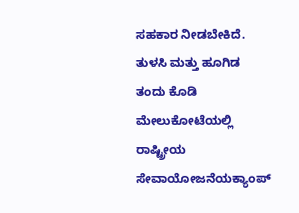ಸಹಕಾರ ನೀಡಬೇಕಿದೆ.
ತುಳಸಿ ಮತ್ತು ಹೂಗಿಡ ತಂದು ಕೊಡಿ
ಮೇಲುಕೋಟೆಯಲ್ಲಿ ರಾಷ್ಟ್ರೀಯ ಸೇವಾಯೋಜನೆಯಕ್ಯಾಂಪ್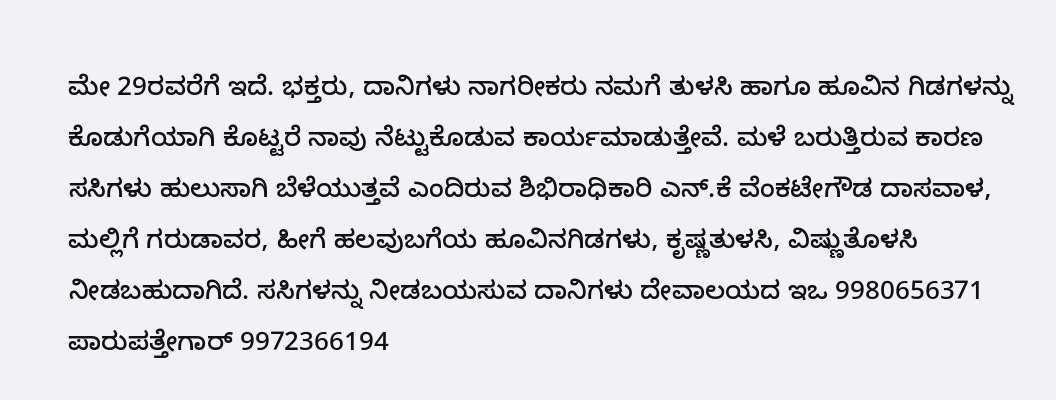ಮೇ 29ರವರೆಗೆ ಇದೆ. ಭಕ್ತರು, ದಾನಿಗಳು ನಾಗರೀಕರು ನಮಗೆ ತುಳಸಿ ಹಾಗೂ ಹೂವಿನ ಗಿಡಗಳನ್ನು ಕೊಡುಗೆಯಾಗಿ ಕೊಟ್ಟರೆ ನಾವು ನೆಟ್ಟುಕೊಡುವ ಕಾರ್ಯಮಾಡುತ್ತೇವೆ. ಮಳೆ ಬರುತ್ತಿರುವ ಕಾರಣ ಸಸಿಗಳು ಹುಲುಸಾಗಿ ಬೆಳೆಯುತ್ತವೆ ಎಂದಿರುವ ಶಿಭಿರಾಧಿಕಾರಿ ಎನ್.ಕೆ ವೆಂಕಟೇಗೌಡ ದಾಸವಾಳ, ಮಲ್ಲಿಗೆ ಗರುಡಾವರ, ಹೀಗೆ ಹಲವುಬಗೆಯ ಹೂವಿನಗಿಡಗಳು, ಕೃಷ್ಣತುಳಸಿ, ವಿಷ್ಣುತೊಳಸಿ ನೀಡಬಹುದಾಗಿದೆ. ಸಸಿಗಳನ್ನು ನೀಡಬಯಸುವ ದಾನಿಗಳು ದೇವಾಲಯದ ಇಒ 9980656371 ಪಾರುಪತ್ತೇಗಾರ್ 9972366194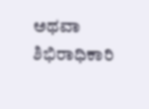ಅಥವಾ ಶಿಭಿರಾಧಿಕಾರಿ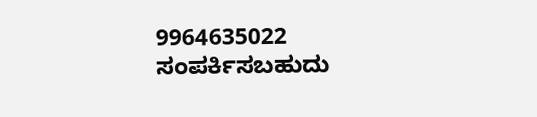9964635022 ಸಂಪರ್ಕಿಸಬಹುದು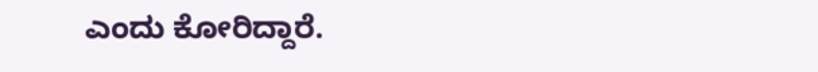ಎಂದು ಕೋರಿದ್ದಾರೆ.